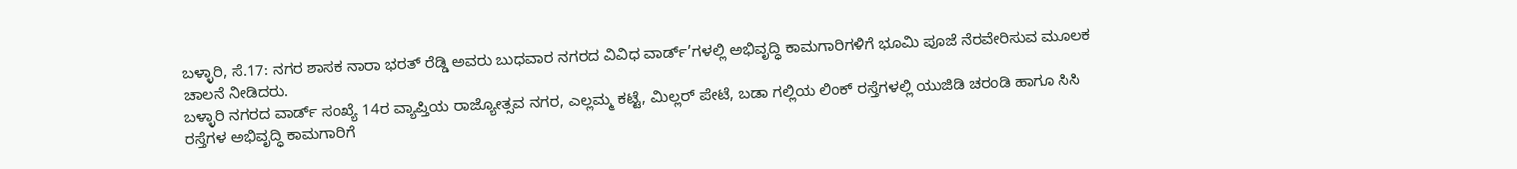ಬಳ್ಳಾರಿ, ಸೆ.17: ನಗರ ಶಾಸಕ ನಾರಾ ಭರತ್ ರೆಡ್ಡಿ ಅವರು ಬುಧವಾರ ನಗರದ ವಿವಿಧ ವಾರ್ಡ್’ಗಳಲ್ಲಿ ಅಭಿವೃದ್ಧಿ ಕಾಮಗಾರಿಗಳಿಗೆ ಭೂಮಿ ಪೂಜೆ ನೆರವೇರಿಸುವ ಮೂಲಕ ಚಾಲನೆ ನೀಡಿದರು.
ಬಳ್ಳಾರಿ ನಗರದ ವಾರ್ಡ್ ಸಂಖ್ಯೆ 14ರ ವ್ಯಾಪ್ತಿಯ ರಾಜ್ಯೋತ್ಸವ ನಗರ, ಎಲ್ಲಮ್ಮ ಕಟ್ಟೆ, ಮಿಲ್ಲರ್ ಪೇಟೆ, ಬಡಾ ಗಲ್ಲಿಯ ಲಿಂಕ್ ರಸ್ತೆಗಳಲ್ಲಿ ಯುಜಿಡಿ ಚರಂಡಿ ಹಾಗೂ ಸಿಸಿ ರಸ್ತೆಗಳ ಅಭಿವೃದ್ಧಿ ಕಾಮಗಾರಿಗೆ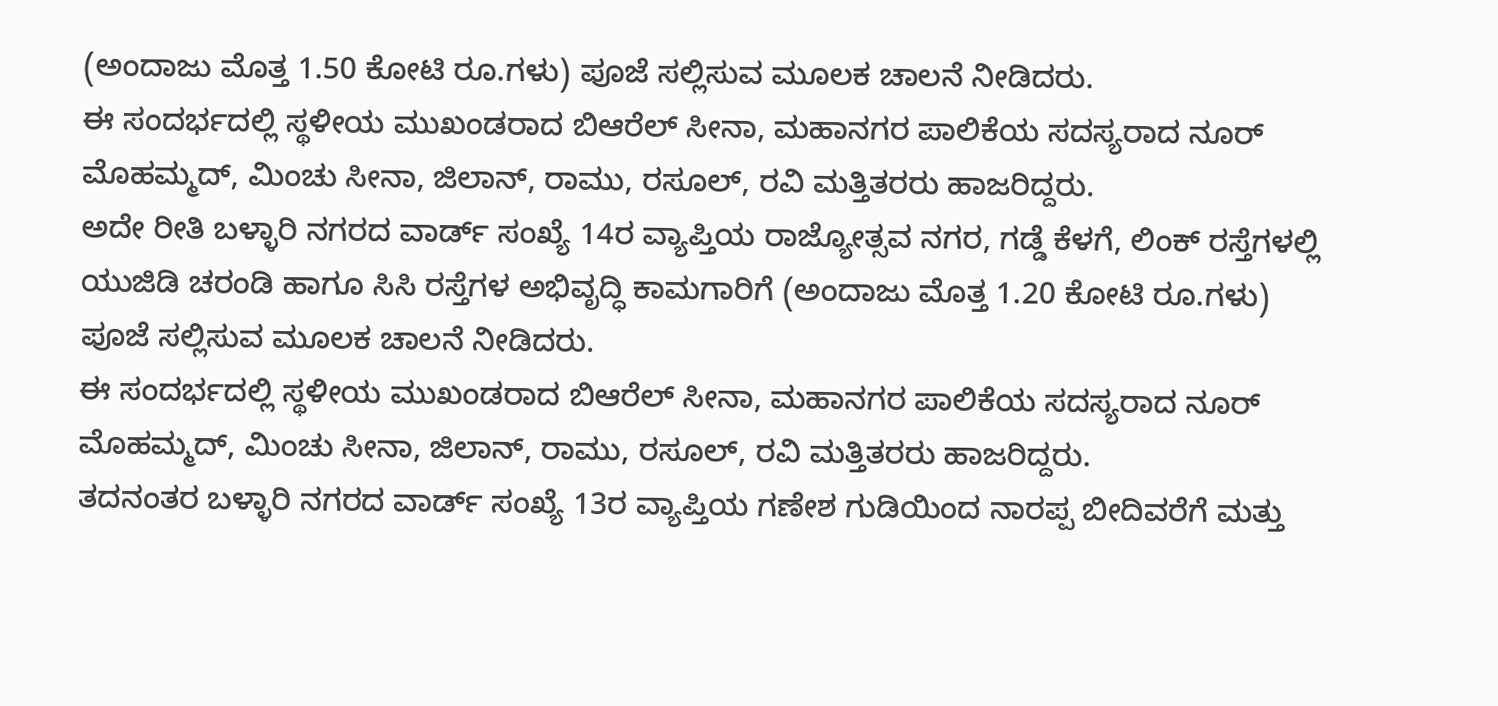(ಅಂದಾಜು ಮೊತ್ತ 1.50 ಕೋಟಿ ರೂ.ಗಳು) ಪೂಜೆ ಸಲ್ಲಿಸುವ ಮೂಲಕ ಚಾಲನೆ ನೀಡಿದರು.
ಈ ಸಂದರ್ಭದಲ್ಲಿ ಸ್ಥಳೀಯ ಮುಖಂಡರಾದ ಬಿಆರೆಲ್ ಸೀನಾ, ಮಹಾನಗರ ಪಾಲಿಕೆಯ ಸದಸ್ಯರಾದ ನೂರ್ ಮೊಹಮ್ಮದ್, ಮಿಂಚು ಸೀನಾ, ಜಿಲಾನ್, ರಾಮು, ರಸೂಲ್, ರವಿ ಮತ್ತಿತರರು ಹಾಜರಿದ್ದರು.
ಅದೇ ರೀತಿ ಬಳ್ಳಾರಿ ನಗರದ ವಾರ್ಡ್ ಸಂಖ್ಯೆ 14ರ ವ್ಯಾಪ್ತಿಯ ರಾಜ್ಯೋತ್ಸವ ನಗರ, ಗಡ್ಡೆ ಕೆಳಗೆ, ಲಿಂಕ್ ರಸ್ತೆಗಳಲ್ಲಿ ಯುಜಿಡಿ ಚರಂಡಿ ಹಾಗೂ ಸಿಸಿ ರಸ್ತೆಗಳ ಅಭಿವೃದ್ಧಿ ಕಾಮಗಾರಿಗೆ (ಅಂದಾಜು ಮೊತ್ತ 1.20 ಕೋಟಿ ರೂ.ಗಳು) ಪೂಜೆ ಸಲ್ಲಿಸುವ ಮೂಲಕ ಚಾಲನೆ ನೀಡಿದರು.
ಈ ಸಂದರ್ಭದಲ್ಲಿ ಸ್ಥಳೀಯ ಮುಖಂಡರಾದ ಬಿಆರೆಲ್ ಸೀನಾ, ಮಹಾನಗರ ಪಾಲಿಕೆಯ ಸದಸ್ಯರಾದ ನೂರ್ ಮೊಹಮ್ಮದ್, ಮಿಂಚು ಸೀನಾ, ಜಿಲಾನ್, ರಾಮು, ರಸೂಲ್, ರವಿ ಮತ್ತಿತರರು ಹಾಜರಿದ್ದರು.
ತದನಂತರ ಬಳ್ಳಾರಿ ನಗರದ ವಾರ್ಡ್ ಸಂಖ್ಯೆ 13ರ ವ್ಯಾಪ್ತಿಯ ಗಣೇಶ ಗುಡಿಯಿಂದ ನಾರಪ್ಪ ಬೀದಿವರೆಗೆ ಮತ್ತು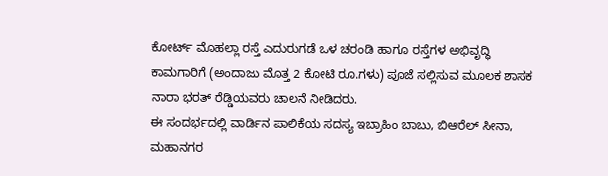ಕೋರ್ಟ್ ಮೊಹಲ್ಲಾ ರಸ್ತೆ ಎದುರುಗಡೆ ಒಳ ಚರಂಡಿ ಹಾಗೂ ರಸ್ತೆಗಳ ಅಭಿವೃದ್ಧಿ ಕಾಮಗಾರಿಗೆ (ಅಂದಾಜು ಮೊತ್ತ 2 ಕೋಟಿ ರೂ.ಗಳು) ಪೂಜೆ ಸಲ್ಲಿಸುವ ಮೂಲಕ ಶಾಸಕ ನಾರಾ ಭರತ್ ರೆಡ್ಡಿಯವರು ಚಾಲನೆ ನೀಡಿದರು.
ಈ ಸಂದರ್ಭದಲ್ಲಿ ವಾರ್ಡಿನ ಪಾಲಿಕೆಯ ಸದಸ್ಯ ಇಬ್ರಾಹಿಂ ಬಾಬು, ಬಿಆರೆಲ್ ಸೀನಾ, ಮಹಾನಗರ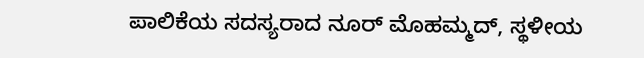ಪಾಲಿಕೆಯ ಸದಸ್ಯರಾದ ನೂರ್ ಮೊಹಮ್ಮದ್, ಸ್ಥಳೀಯ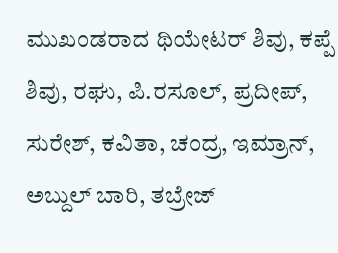ಮುಖಂಡರಾದ ಥಿಯೇಟರ್ ಶಿವು, ಕಪ್ಪೆ ಶಿವು, ರಘು, ಪಿ.ರಸೂಲ್, ಪ್ರದೀಪ್, ಸುರೇಶ್, ಕವಿತಾ, ಚಂದ್ರ, ಇಮ್ರಾನ್, ಅಬ್ದುಲ್ ಬಾರಿ, ತಬ್ರೇಜ್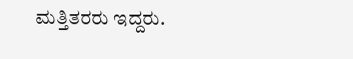ಮತ್ತಿತರರು ಇದ್ದರು.